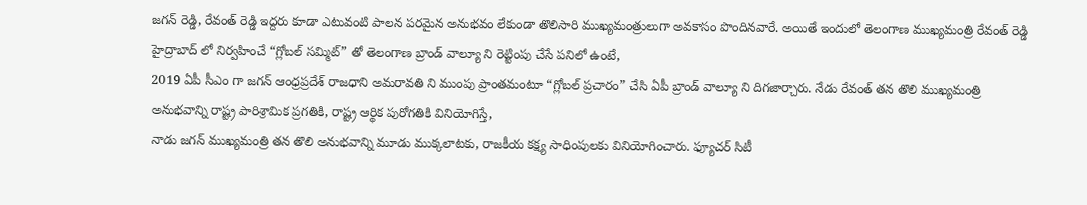జగన్ రెడ్డి, రేవంత్ రెడ్డి ఇద్దరు కూడా ఎటువంటి పాలన పరమైన అనుభవం లేకుండా తొలిసారి ముఖ్యమంత్రులుగా అవకాసం పొందినవారే. అయితే ఇందులో తెలంగాణ ముఖ్యమంత్రి రేవంత్ రెడ్డి హైద్రాబాద్ లో నిర్వహించే “గ్లోబల్ సమ్మిట్” తో తెలంగాణ బ్రాండ్ వాల్యూ ని రెట్టింపు చేసే పనిలో ఉంటే,
2019 ఏపీ సీఎం గా జగన్ ఆంధ్రప్రదేశ్ రాజధాని అమరావతి ని ముంపు ప్రాంతమంటూ “గ్లోబల్ ప్రచారం” చేసి ఏపీ బ్రాండ్ వాల్యూ ని దిగజార్చారు. నేడు రేవంత్ తన తొలి ముఖ్యమంత్రి అనుభవాన్ని రాష్ట్ర పారిశ్రామిక ప్రగతికి, రాష్ట్ర ఆర్థిక పురోగతికి వినియోగిస్తే,
నాడు జగన్ ముఖ్యమంత్రి తన తొలి అనుభవాన్ని మూడు ముక్కలాటకు, రాజకీయ కక్ష్య సాధింపులకు వినియోగించారు. ఫ్యూచర్ సిటీ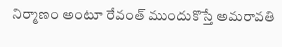నిర్మాణం అంటూ రేవంత్ ముందుకొస్తే అమరావతి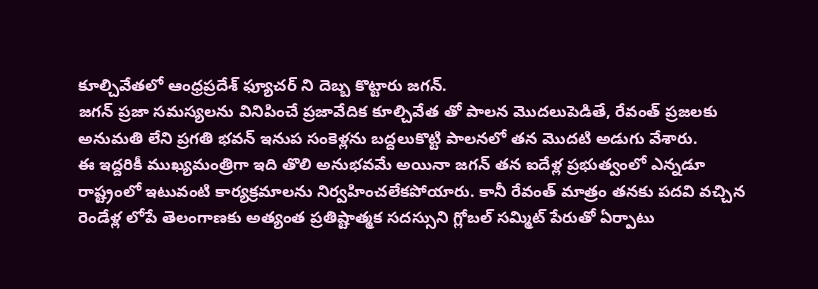కూల్చివేతలో ఆంధ్రప్రదేశ్ ఫ్యూచర్ ని దెబ్బ కొట్టారు జగన్.
జగన్ ప్రజా సమస్యలను వినిపించే ప్రజావేదిక కూల్చివేత తో పాలన మొదలుపెడితే, రేవంత్ ప్రజలకు అనుమతి లేని ప్రగతి భవన్ ఇనుప సంకెళ్లను బద్దలుకొట్టి పాలనలో తన మొదటి అడుగు వేశారు.
ఈ ఇద్దరికీ ముఖ్యమంత్రిగా ఇది తొలి అనుభవమే అయినా జగన్ తన ఐదేళ్ల ప్రభుత్వంలో ఎన్నడూ రాష్ట్రంలో ఇటువంటి కార్యక్రమాలను నిర్వహించలేకపోయారు. కానీ రేవంత్ మాత్రం తనకు పదవి వచ్చిన రెండేళ్ల లోపే తెలంగాణకు అత్యంత ప్రతిష్టాత్మక సదస్సుని గ్లోబల్ సమ్మిట్ పేరుతో ఏర్పాటు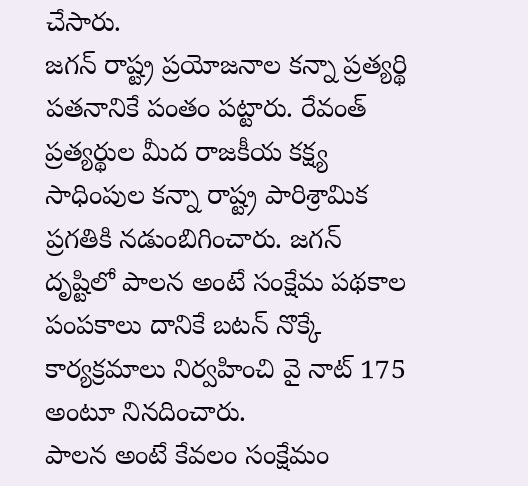చేసారు.
జగన్ రాష్ట్ర ప్రయోజనాల కన్నా ప్రత్యర్థి పతనానికే పంతం పట్టారు. రేవంత్ ప్రత్యర్థుల మీద రాజకీయ కక్ష్య సాధింపుల కన్నా రాష్ట్ర పారిశ్రామిక ప్రగతికి నడుంబిగించారు. జగన్ దృష్టిలో పాలన అంటే సంక్షేమ పథకాల పంపకాలు దానికే బటన్ నొక్కే కార్యక్రమాలు నిర్వహించి వై నాట్ 175 అంటూ నినదించారు.
పాలన అంటే కేవలం సంక్షేమం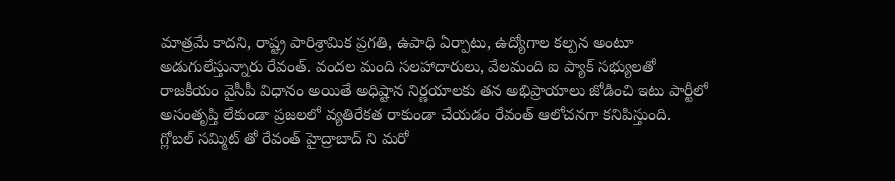మాత్రమే కాదని, రాష్ట్ర పారిశ్రామిక ప్రగతి, ఉపాధి ఏర్పాటు, ఉద్యోగాల కల్పన అంటూ అడుగులేస్తున్నారు రేవంత్. వందల మంది సలహాదారులు, వేలమంది ఐ ప్యాక్ సభ్యులతో రాజకీయం వైసీపీ విధానం అయితే అధిష్టాన నిర్ణయాలకు తన అభిప్రాయాలు జోడించి ఇటు పార్టీలో అసంతృప్తి లేకుండా ప్రజలలో వ్యతిరేకత రాకుండా చేయడం రేవంత్ ఆలోచనగా కనిపిస్తుంది.
గ్లోబల్ సమ్మిట్ తో రేవంత్ హైద్రాబాద్ ని మరో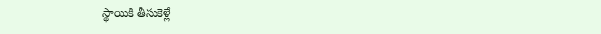స్థాయికి తీసుకెళ్లే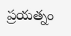ప్రయత్నం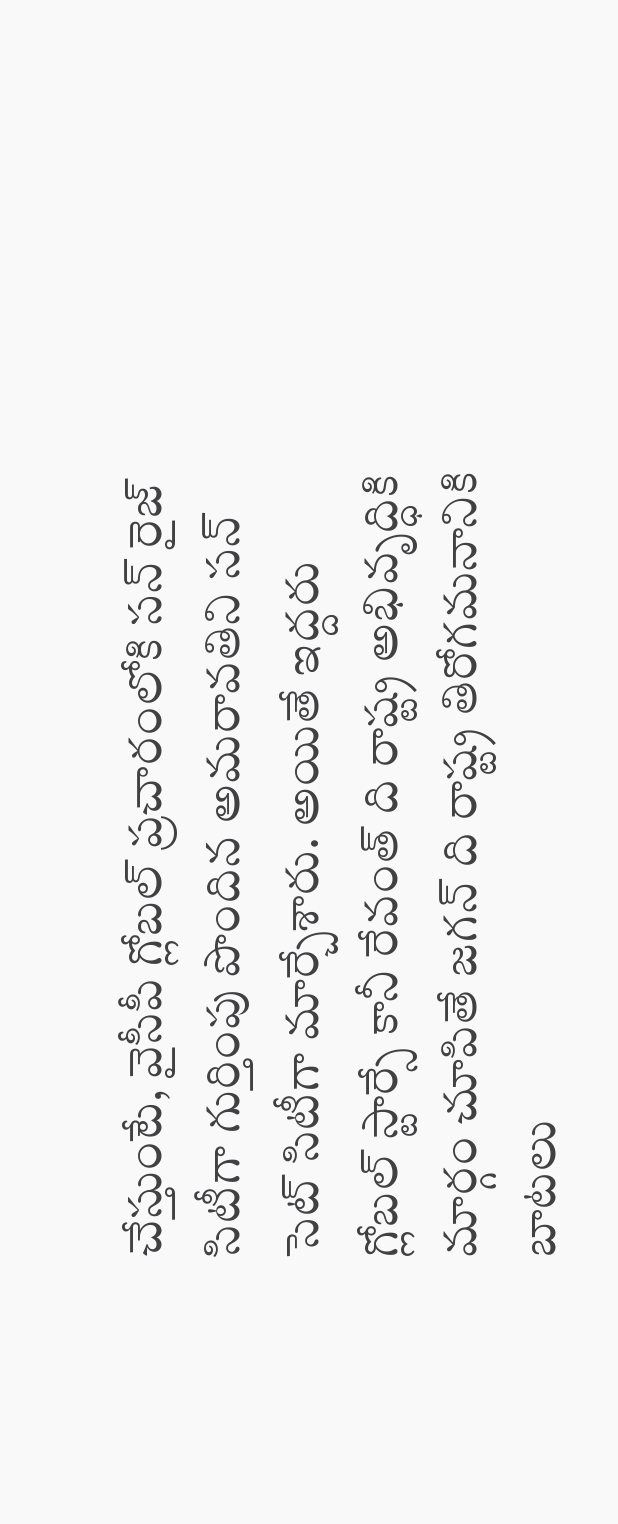చేస్తుంటే, వైసీపీ గ్లోబల్ ప్రచారంలోకి సన్ రైజ్ సిటీగా గుర్తింపు పొందిన అమరావతిని సన్ సెట్ సిటీగా మార్చేశారు. అయితే ఇద్దరు గ్లోబల్ స్టార్సే కానీ రేవంత్ ది రాష్ట్ర అభివృద్ధికి మార్గం చూపితే జగన్ ది రాష్ట్ర తిరోగమనానికి బాటలు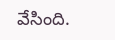వేసింది.